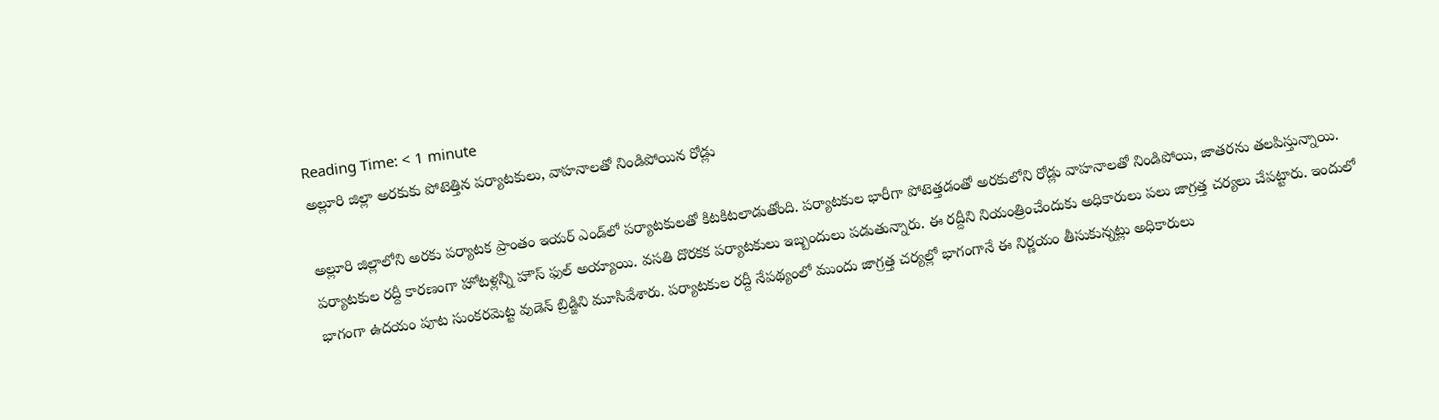Reading Time: < 1 minute
అల్లూరి జిల్లా అరకుకు పోటెత్తిన పర్యాటకులు, వాహనాలతో నిండిపోయిన రోడ్లు

అల్లూరి జిల్లాలోని అరకు పర్యాటక ప్రాంతం ఇయర్ ఎండ్‌లో పర్యాటకులతో కిటకిటలాడుతోంది. పర్యాటకుల భారీగా పోటెత్తడంతో అరకులోని రోడ్లు వాహనాలతో నిండిపోయి, జాతరను తలపిస్తున్నాయి. పర్యాటకుల రద్దీ కారణంగా హోటళ్లన్నీ హౌస్ ఫుల్ అయ్యాయి. వసతి దొరకక పర్యాటకులు ఇబ్బందులు పడుతున్నారు. ఈ రద్దీని నియంత్రించేందుకు అధికారులు పలు జాగ్రత్త చర్యలు చేపట్టారు. ఇందులో భాగంగా ఉదయం పూట సుంకరమెట్ట వుడెన్ బ్రిడ్జిని మూసివేశారు. పర్యాటకుల రద్దీ నేపథ్యంలో ముందు జాగ్రత్త చర్యల్లో భాగంగానే ఈ నిర్ణయం తీసుకున్నట్లు అధికారులు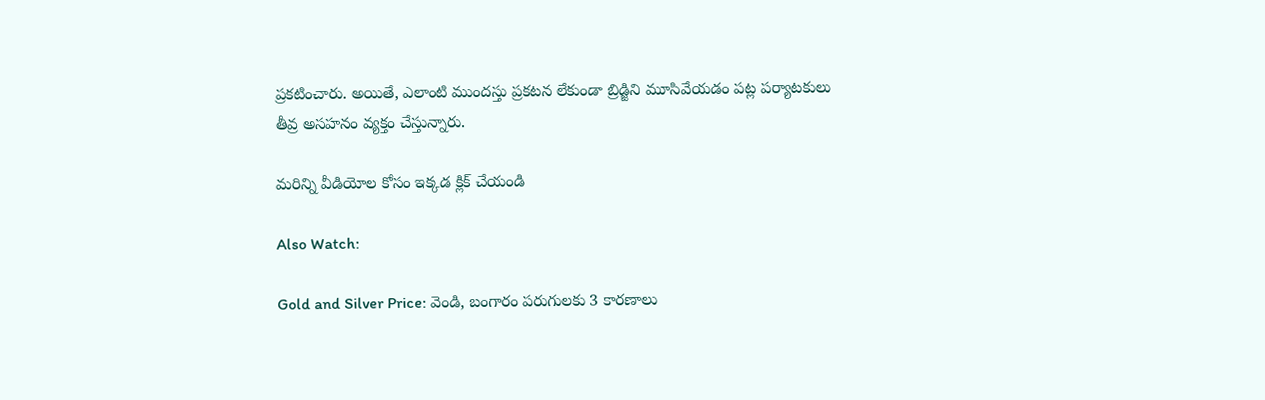ప్రకటించారు. అయితే, ఎలాంటి ముందస్తు ప్రకటన లేకుండా బ్రిడ్జిని మూసివేయడం పట్ల పర్యాటకులు తీవ్ర అసహనం వ్యక్తం చేస్తున్నారు.

మరిన్ని వీడియోల కోసం ఇక్కడ క్లిక్ చేయండి

Also Watch:

Gold and Silver Price: వెండి, బంగారం పరుగులకు 3 కారణాలు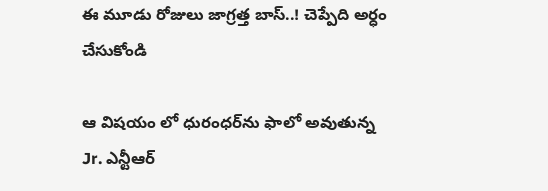ఈ మూడు రోజులు జాగ్రత్త బాస్‌..! చెప్పేది అర్ధం చేసుకోండి

ఆ విషయం లో ధురంధర్‌ను ఫాలో అవుతున్న Jr. ఎన్టీఆర్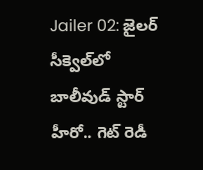Jailer 02: జైలర్‌ సీక్వెల్‌లో బాలీవుడ్ స్టార్ హీరో.. గెట్ రెడీ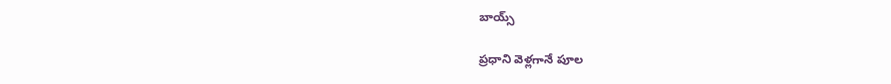బాయ్స్

ప్రధాని వెళ్లగానే పూల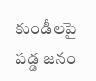కుండీలపై పడ్డ జనం